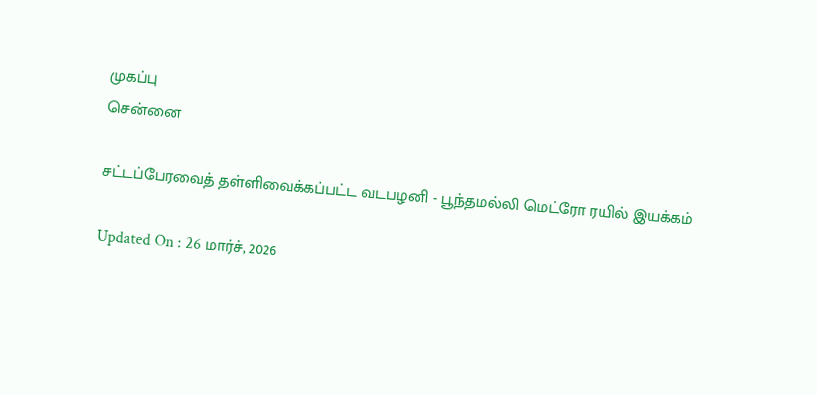முகப்பு
சென்னை

சட்டப்பேரவைத் தள்ளிவைக்கப்பட்ட வடபழனி - பூந்தமல்லி மெட்ரோ ரயில் இயக்கம்

Updated On : 26 மார்ச், 2026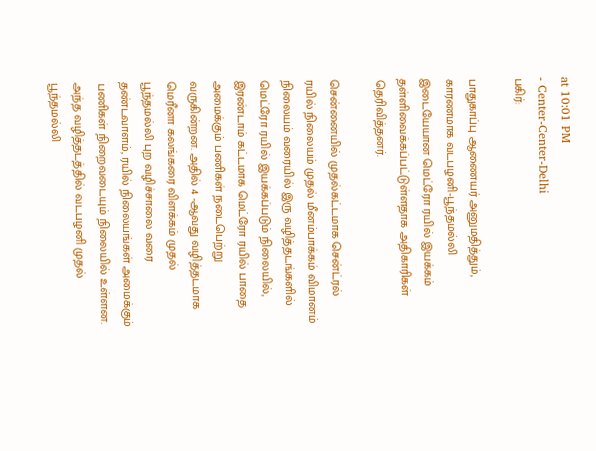at 10:01 PM
- Center-Center-Delhi
பகிர்:

பாதுகாப்பு ஆணையர் அனுமதித்தும், காரணமாக வடபழனி-பூந்தமல்லி இடையேயான மெட்ரோ ரயில் இயக்கம் தள்ளிவைக்கப்பட்டுள்ளதாக அதிகாரிகள் தெரிவித்தனர்.

சென்னையில் முதல்கட்டமாக சென்ட்ரல் ரயில் நிலையம் முதல் மீனம்பாக்கம் விமானம் நிலையம் வரையில் இரு வழித்தடங்களில் மெட்ரோ ரயில் இயக்கப்படும் நிலையில், இரண்டாம் கட்டமாக மெட்ரோ ரயில் பாதை அமைக்கும் பணிகள் நடைபெற்று வருகின்றன. அதில் 4 -ஆவது வழித்தடமாக மெரீனா கலங்கரை விளக்கம் முதல் பூந்தமல்லி புற வழிச்சாலை வரை தண்டவாளம், ரயில் நிலையங்கள் அமைக்கும் பணிகள் நிறைவடையும் நிலையில் உள்ளன. அந்த வழித்தடத்தில் வடபழனி முதல் பூந்தமல்லி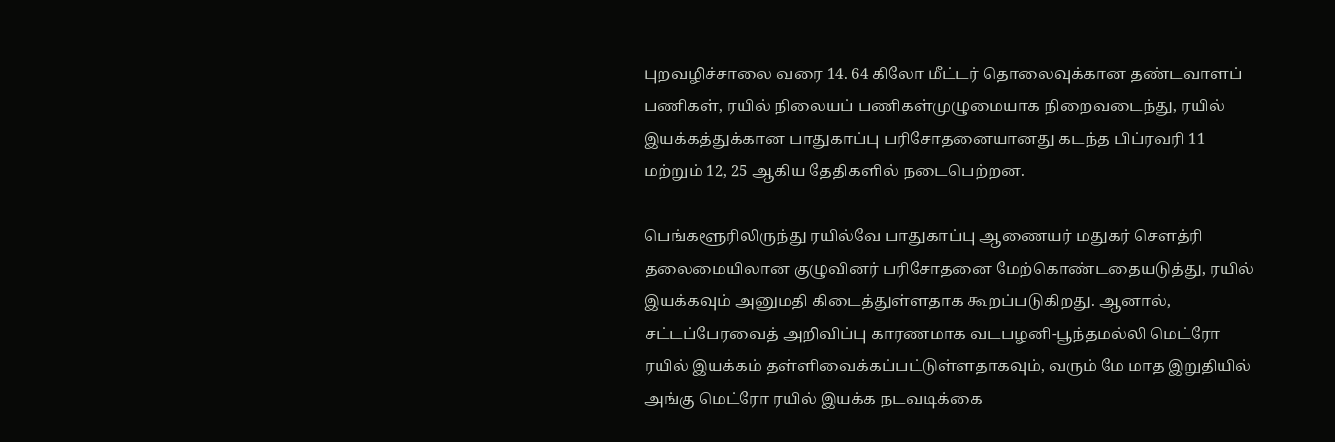புறவழிச்சாலை வரை 14. 64 கிலோ மீட்டர் தொலைவுக்கான தண்டவாளப் பணிகள், ரயில் நிலையப் பணிகள்முழுமையாக நிறைவடைந்து, ரயில் இயக்கத்துக்கான பாதுகாப்பு பரிசோதனையானது கடந்த பிப்ரவரி 11 மற்றும் 12, 25 ஆகிய தேதிகளில் நடைபெற்றன.

பெங்களூரிலிருந்து ரயில்வே பாதுகாப்பு ஆணையர் மதுகர் சௌத்ரி தலைமையிலான குழுவினர் பரிசோதனை மேற்கொண்டதையடுத்து, ரயில் இயக்கவும் அனுமதி கிடைத்துள்ளதாக கூறப்படுகிறது. ஆனால், சட்டப்பேரவைத் அறிவிப்பு காரணமாக வடபழனி-பூந்தமல்லி மெட்ரோ ரயில் இயக்கம் தள்ளிவைக்கப்பட்டுள்ளதாகவும், வரும் மே மாத இறுதியில் அங்கு மெட்ரோ ரயில் இயக்க நடவடிக்கை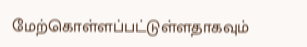மேற்கொள்ளப்பட்டுள்ளதாகவும்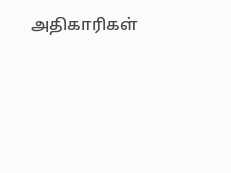அதிகாரிகள்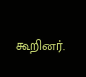கூறினர்.